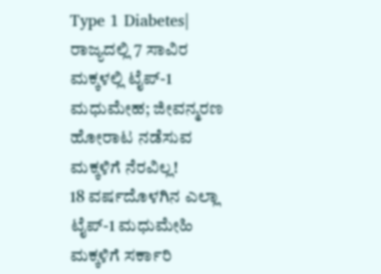Type 1 Diabetes| ರಾಜ್ಯದಲ್ಲಿ 7 ಸಾವಿರ ಮಕ್ಕಳಲ್ಲಿ ಟೈಪ್-1 ಮಧುಮೇಹ; ಜೀವನ್ಮರಣ ಹೋರಾಟ ನಡೆಸುವ ಮಕ್ಕಳಿಗೆ ನೆರವಿಲ್ಲ!
18 ವರ್ಷದೊಳಗಿನ ಎಲ್ಲಾ ಟೈಪ್-1 ಮಧುಮೇಹಿ ಮಕ್ಕಳಿಗೆ ಸರ್ಕಾರಿ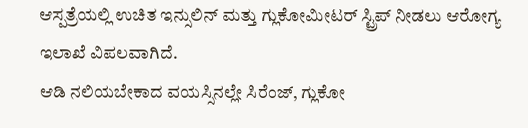ಆಸ್ಪತ್ರೆಯಲ್ಲಿ ಉಚಿತ ಇನ್ಸುಲಿನ್ ಮತ್ತು ಗ್ಲುಕೋಮೀಟರ್ ಸ್ಟ್ರಿಪ್ ನೀಡಲು ಆರೋಗ್ಯ ಇಲಾಖೆ ವಿಪಲವಾಗಿದೆ.
ಆಡಿ ನಲಿಯಬೇಕಾದ ವಯಸ್ಸಿನಲ್ಲೇ ಸಿರೆಂಜ್, ಗ್ಲುಕೋ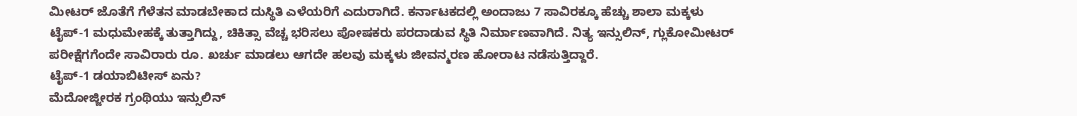ಮೀಟರ್ ಜೊತೆಗೆ ಗೆಳೆತನ ಮಾಡಬೇಕಾದ ದುಸ್ಥಿತಿ ಎಳೆಯರಿಗೆ ಎದುರಾಗಿದೆ. ಕರ್ನಾಟಕದಲ್ಲಿ ಅಂದಾಜು 7 ಸಾವಿರಕ್ಕೂ ಹೆಚ್ಚು ಶಾಲಾ ಮಕ್ಕಳು ಟೈಪ್-1 ಮಧುಮೇಹಕ್ಕೆ ತುತ್ತಾಗಿದ್ದು, ಚಿಕಿತ್ಸಾ ವೆಚ್ಚ ಭರಿಸಲು ಪೋಷಕರು ಪರದಾಡುವ ಸ್ಥಿತಿ ನಿರ್ಮಾಣವಾಗಿದೆ. ನಿತ್ಯ ಇನ್ಸುಲಿನ್, ಗ್ಲುಕೋಮೀಟರ್ ಪರೀಕ್ಷೆಗಗೆಂದೇ ಸಾವಿರಾರು ರೂ. ಖರ್ಚು ಮಾಡಲು ಆಗದೇ ಹಲವು ಮಕ್ಕಳು ಜೀವನ್ಮರಣ ಹೋರಾಟ ನಡೆಸುತ್ತಿದ್ದಾರೆ.
ಟೈಪ್-1 ಡಯಾಬಿಟೀಸ್ ಏನು?
ಮೆದೋಜ್ಜೀರಕ ಗ್ರಂಥಿಯು ಇನ್ಸುಲಿನ್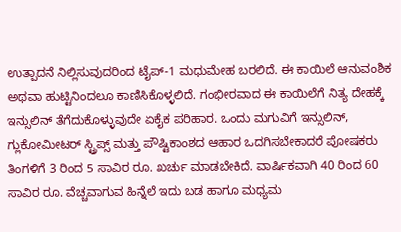ಉತ್ಪಾದನೆ ನಿಲ್ಲಿಸುವುದರಿಂದ ಟೈಪ್-1 ಮಧುಮೇಹ ಬರಲಿದೆ. ಈ ಕಾಯಿಲೆ ಆನುವಂಶಿಕ ಅಥವಾ ಹುಟ್ಟಿನಿಂದಲೂ ಕಾಣಿಸಿಕೊಳ್ಳಲಿದೆ. ಗಂಭೀರವಾದ ಈ ಕಾಯಿಲೆಗೆ ನಿತ್ಯ ದೇಹಕ್ಕೆ ಇನ್ಸುಲಿನ್ ತೆಗೆದುಕೊಳ್ಳುವುದೇ ಏಕೈಕ ಪರಿಹಾರ. ಒಂದು ಮಗುವಿಗೆ ಇನ್ಸುಲಿನ್, ಗ್ಲುಕೋಮೀಟರ್ ಸ್ಟ್ರಿಪ್ಸ್ ಮತ್ತು ಪೌಷ್ಟಿಕಾಂಶದ ಆಹಾರ ಒದಗಿಸಬೇಕಾದರೆ ಪೋಷಕರು ತಿಂಗಳಿಗೆ 3 ರಿಂದ 5 ಸಾವಿರ ರೂ. ಖರ್ಚು ಮಾಡಬೇಕಿದೆ. ವಾರ್ಷಿಕವಾಗಿ 40 ರಿಂದ 60 ಸಾವಿರ ರೂ. ವೆಚ್ಚವಾಗುವ ಹಿನ್ನೆಲೆ ಇದು ಬಡ ಹಾಗೂ ಮಧ್ಯಮ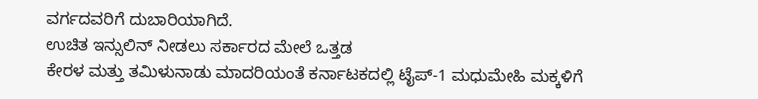ವರ್ಗದವರಿಗೆ ದುಬಾರಿಯಾಗಿದೆ.
ಉಚಿತ ಇನ್ಸುಲಿನ್ ನೀಡಲು ಸರ್ಕಾರದ ಮೇಲೆ ಒತ್ತಡ
ಕೇರಳ ಮತ್ತು ತಮಿಳುನಾಡು ಮಾದರಿಯಂತೆ ಕರ್ನಾಟಕದಲ್ಲಿ ಟೈಪ್-1 ಮಧುಮೇಹಿ ಮಕ್ಕಳಿಗೆ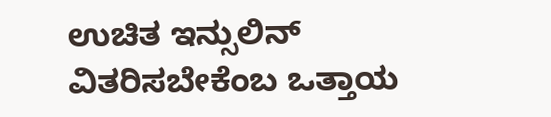ಉಚಿತ ಇನ್ಸುಲಿನ್ ವಿತರಿಸಬೇಕೆಂಬ ಒತ್ತಾಯ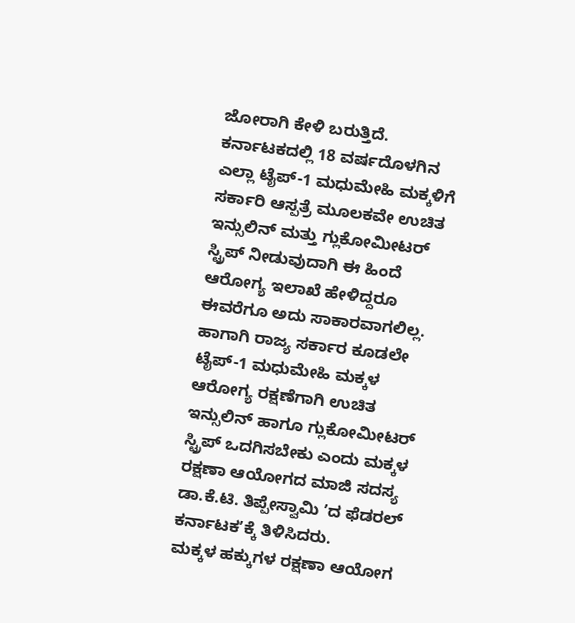ಜೋರಾಗಿ ಕೇಳಿ ಬರುತ್ತಿದೆ.
ಕರ್ನಾಟಕದಲ್ಲಿ 18 ವರ್ಷದೊಳಗಿನ ಎಲ್ಲಾ ಟೈಪ್-1 ಮಧುಮೇಹಿ ಮಕ್ಕಳಿಗೆ ಸರ್ಕಾರಿ ಆಸ್ಪತ್ರೆ ಮೂಲಕವೇ ಉಚಿತ ಇನ್ಸುಲಿನ್ ಮತ್ತು ಗ್ಲುಕೋಮೀಟರ್ ಸ್ಟ್ರಿಪ್ ನೀಡುವುದಾಗಿ ಈ ಹಿಂದೆ ಆರೋಗ್ಯ ಇಲಾಖೆ ಹೇಳಿದ್ದರೂ ಈವರೆಗೂ ಅದು ಸಾಕಾರವಾಗಲಿಲ್ಲ. ಹಾಗಾಗಿ ರಾಜ್ಯ ಸರ್ಕಾರ ಕೂಡಲೇ ಟೈಪ್-1 ಮಧುಮೇಹಿ ಮಕ್ಕಳ ಆರೋಗ್ಯ ರಕ್ಷಣೆಗಾಗಿ ಉಚಿತ ಇನ್ಸುಲಿನ್ ಹಾಗೂ ಗ್ಲುಕೋಮೀಟರ್ ಸ್ಟ್ರಿಪ್ ಒದಗಿಸಬೇಕು ಎಂದು ಮಕ್ಕಳ ರಕ್ಷಣಾ ಆಯೋಗದ ಮಾಜಿ ಸದಸ್ಯ ಡಾ.ಕೆ.ಟಿ. ತಿಪ್ಪೇಸ್ವಾಮಿ ʼದ ಫೆಡರಲ್ ಕರ್ನಾಟಕʼಕ್ಕೆ ತಿಳಿಸಿದರು.
ಮಕ್ಕಳ ಹಕ್ಕುಗಳ ರಕ್ಷಣಾ ಆಯೋಗ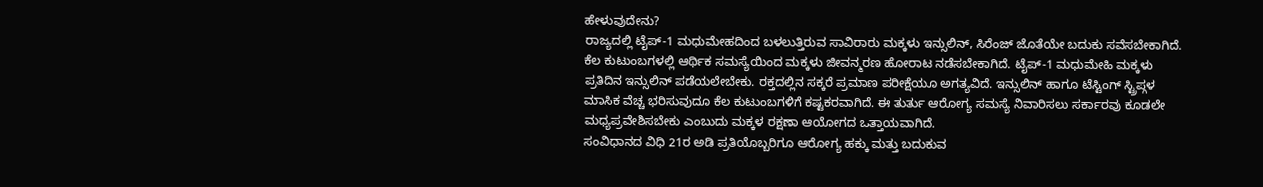ಹೇಳುವುದೇನು?
ರಾಜ್ಯದಲ್ಲಿ ಟೈಪ್-1 ಮಧುಮೇಹದಿಂದ ಬಳಲುತ್ತಿರುವ ಸಾವಿರಾರು ಮಕ್ಕಳು ಇನ್ಸುಲಿನ್, ಸಿರೆಂಜ್ ಜೊತೆಯೇ ಬದುಕು ಸವೆಸಬೇಕಾಗಿದೆ. ಕೆಲ ಕುಟುಂಬಗಳಲ್ಲಿ ಆರ್ಥಿಕ ಸಮಸ್ಯೆಯಿಂದ ಮಕ್ಕಳು ಜೀವನ್ಮರಣ ಹೋರಾಟ ನಡೆಸಬೇಕಾಗಿದೆ. ಟೈಪ್-1 ಮಧುಮೇಹಿ ಮಕ್ಕಳು ಪ್ರತಿದಿನ ಇನ್ಸುಲಿನ್ ಪಡೆಯಲೇಬೇಕು. ರಕ್ತದಲ್ಲಿನ ಸಕ್ಕರೆ ಪ್ರಮಾಣ ಪರೀಕ್ಷೆಯೂ ಅಗತ್ಯವಿದೆ. ಇನ್ಸುಲಿನ್ ಹಾಗೂ ಟೆಸ್ಟಿಂಗ್ ಸ್ಟ್ರಿಪ್ಗಳ ಮಾಸಿಕ ವೆಚ್ಚ ಭರಿಸುವುದೂ ಕೆಲ ಕುಟುಂಬಗಳಿಗೆ ಕಷ್ಟಕರವಾಗಿದೆ. ಈ ತುರ್ತು ಆರೋಗ್ಯ ಸಮಸ್ಯೆ ನಿವಾರಿಸಲು ಸರ್ಕಾರವು ಕೂಡಲೇ ಮಧ್ಯಪ್ರವೇಶಿಸಬೇಕು ಎಂಬುದು ಮಕ್ಕಳ ರಕ್ಷಣಾ ಆಯೋಗದ ಒತ್ತಾಯವಾಗಿದೆ.
ಸಂವಿಧಾನದ ವಿಧಿ 21ರ ಅಡಿ ಪ್ರತಿಯೊಬ್ಬರಿಗೂ ಆರೋಗ್ಯ ಹಕ್ಕು ಮತ್ತು ಬದುಕುವ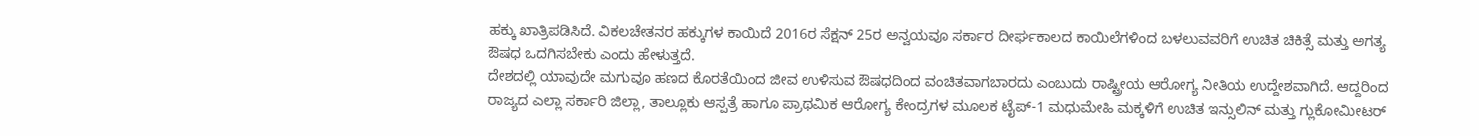ಹಕ್ಕು ಖಾತ್ರಿಪಡಿಸಿದೆ. ವಿಕಲಚೇತನರ ಹಕ್ಕುಗಳ ಕಾಯಿದೆ 2016ರ ಸೆಕ್ಷನ್ 25ರ ಅನ್ವಯವೂ ಸರ್ಕಾರ ದೀರ್ಘಕಾಲದ ಕಾಯಿಲೆಗಳಿಂದ ಬಳಲುವವರಿಗೆ ಉಚಿತ ಚಿಕಿತ್ಸೆ ಮತ್ತು ಅಗತ್ಯ ಔಷಧ ಒದಗಿಸಬೇಕು ಎಂದು ಹೇಳುತ್ತದೆ.
ದೇಶದಲ್ಲಿ ಯಾವುದೇ ಮಗುವೂ ಹಣದ ಕೊರತೆಯಿಂದ ಜೀವ ಉಳಿಸುವ ಔಷಧದಿಂದ ವಂಚಿತವಾಗಬಾರದು ಎಂಬುದು ರಾಷ್ಟ್ರೀಯ ಆರೋಗ್ಯ ನೀತಿಯ ಉದ್ದೇಶವಾಗಿದೆ. ಆದ್ದರಿಂದ ರಾಜ್ಯದ ಎಲ್ಲಾ ಸರ್ಕಾರಿ ಜಿಲ್ಲಾ, ತಾಲ್ಲೂಕು ಆಸ್ಪತ್ರೆ ಹಾಗೂ ಪ್ರಾಥಮಿಕ ಆರೋಗ್ಯ ಕೇಂದ್ರಗಳ ಮೂಲಕ ಟೈಪ್-1 ಮಧುಮೇಹಿ ಮಕ್ಕಳಿಗೆ ಉಚಿತ ಇನ್ಸುಲಿನ್ ಮತ್ತು ಗ್ಲುಕೋಮೀಟರ್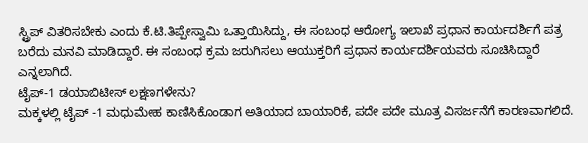ಸ್ಟ್ರಿಪ್ ವಿತರಿಸಬೇಕು ಎಂದು ಕೆ.ಟಿ.ತಿಪ್ಪೇಸ್ವಾಮಿ ಒತ್ತಾಯಿಸಿದ್ದು, ಈ ಸಂಬಂಧ ಆರೋಗ್ಯ ಇಲಾಖೆ ಪ್ರಧಾನ ಕಾರ್ಯದರ್ಶಿಗೆ ಪತ್ರ ಬರೆದು ಮನವಿ ಮಾಡಿದ್ದಾರೆ. ಈ ಸಂಬಂಧ ಕ್ರಮ ಜರುಗಿಸಲು ಆಯುಕ್ತರಿಗೆ ಪ್ರಧಾನ ಕಾರ್ಯದರ್ಶಿಯವರು ಸೂಚಿಸಿದ್ದಾರೆ ಎನ್ನಲಾಗಿದೆ.
ಟೈಪ್-1 ಡಯಾಬಿಟೀಸ್ ಲಕ್ಷಣಗಳೇನು?
ಮಕ್ಕಳಲ್ಲಿ ಟೈಪ್ -1 ಮಧುಮೇಹ ಕಾಣಿಸಿಕೊಂಡಾಗ ಅತಿಯಾದ ಬಾಯಾರಿಕೆ, ಪದೇ ಪದೇ ಮೂತ್ರ ವಿಸರ್ಜನೆಗೆ ಕಾರಣವಾಗಲಿದೆ.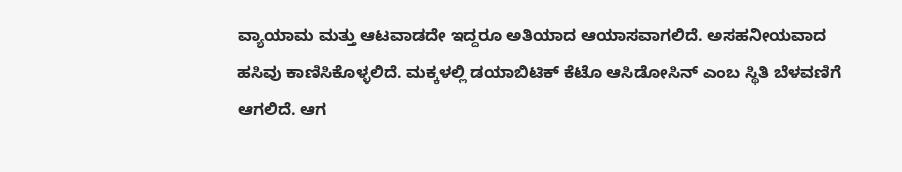ವ್ಯಾಯಾಮ ಮತ್ತು ಆಟವಾಡದೇ ಇದ್ದರೂ ಅತಿಯಾದ ಆಯಾಸವಾಗಲಿದೆ. ಅಸಹನೀಯವಾದ ಹಸಿವು ಕಾಣಿಸಿಕೊಳ್ಳಲಿದೆ. ಮಕ್ಕಳಲ್ಲಿ ಡಯಾಬಿಟಿಕ್ ಕೆಟೊ ಆಸಿಡೋಸಿನ್ ಎಂಬ ಸ್ಥಿತಿ ಬೆಳವಣಿಗೆ ಆಗಲಿದೆ. ಆಗ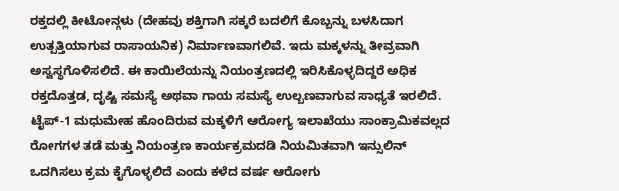ರಕ್ತದಲ್ಲಿ ಕೀಟೋನ್ಗಳು (ದೇಹವು ಶಕ್ತಿಗಾಗಿ ಸಕ್ಕರೆ ಬದಲಿಗೆ ಕೊಬ್ಬನ್ನು ಬಳಸಿದಾಗ ಉತ್ಪತ್ತಿಯಾಗುವ ರಾಸಾಯನಿಕ) ನಿರ್ಮಾಣವಾಗಲಿವೆ. ಇದು ಮಕ್ಕಳನ್ನು ತೀವ್ರವಾಗಿ ಅಸ್ವಸ್ಥಗೊಳಿಸಲಿದೆ. ಈ ಕಾಯಿಲೆಯನ್ನು ನಿಯಂತ್ರಣದಲ್ಲಿ ಇರಿಸಿಕೊಳ್ಳದಿದ್ದರೆ ಅಧಿಕ ರಕ್ತದೊತ್ತಡ, ದೃಷ್ಟಿ ಸಮಸ್ಯೆ ಅಥವಾ ಗಾಯ ಸಮಸ್ಯೆ ಉಲ್ಬಣವಾಗುವ ಸಾಧ್ಯತೆ ಇರಲಿದೆ.
ಟೈಪ್-1 ಮಧುಮೇಹ ಹೊಂದಿರುವ ಮಕ್ಕಳಿಗೆ ಆರೋಗ್ಯ ಇಲಾಖೆಯು ಸಾಂಕ್ರಾಮಿಕವಲ್ಲದ ರೋಗಗಳ ತಡೆ ಮತ್ತು ನಿಯಂತ್ರಣ ಕಾರ್ಯಕ್ರಮದಡಿ ನಿಯಮಿತವಾಗಿ ಇನ್ಸುಲಿನ್ ಒದಗಿಸಲು ಕ್ರಮ ಕೈಗೊಳ್ಳಲಿದೆ ಎಂದು ಕಳೆದ ವರ್ಷ ಆರೋಗು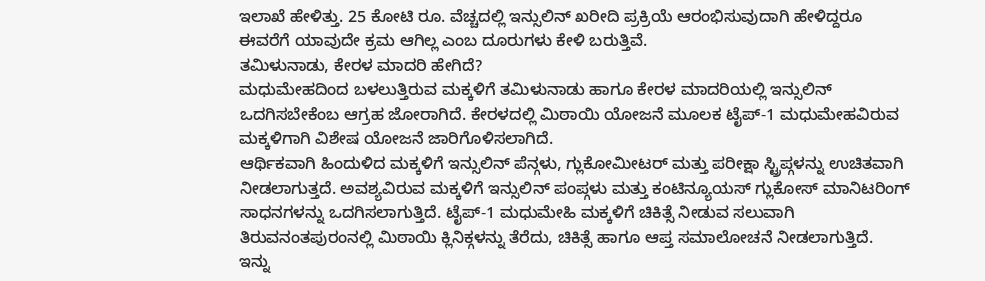ಇಲಾಖೆ ಹೇಳಿತ್ತು. 25 ಕೋಟಿ ರೂ. ವೆಚ್ಚದಲ್ಲಿ ಇನ್ಸುಲಿನ್ ಖರೀದಿ ಪ್ರಕ್ರಿಯೆ ಆರಂಭಿಸುವುದಾಗಿ ಹೇಳಿದ್ದರೂ ಈವರೆಗೆ ಯಾವುದೇ ಕ್ರಮ ಆಗಿಲ್ಲ ಎಂಬ ದೂರುಗಳು ಕೇಳಿ ಬರುತ್ತಿವೆ.
ತಮಿಳುನಾಡು, ಕೇರಳ ಮಾದರಿ ಹೇಗಿದೆ?
ಮಧುಮೇಹದಿಂದ ಬಳಲುತ್ತಿರುವ ಮಕ್ಕಳಿಗೆ ತಮಿಳುನಾಡು ಹಾಗೂ ಕೇರಳ ಮಾದರಿಯಲ್ಲಿ ಇನ್ಸುಲಿನ್ ಒದಗಿಸಬೇಕೆಂಬ ಆಗ್ರಹ ಜೋರಾಗಿದೆ. ಕೇರಳದಲ್ಲಿ ಮಿಠಾಯಿ ಯೋಜನೆ ಮೂಲಕ ಟೈಪ್-1 ಮಧುಮೇಹವಿರುವ ಮಕ್ಕಳಿಗಾಗಿ ವಿಶೇಷ ಯೋಜನೆ ಜಾರಿಗೊಳಿಸಲಾಗಿದೆ.
ಆರ್ಥಿಕವಾಗಿ ಹಿಂದುಳಿದ ಮಕ್ಕಳಿಗೆ ಇನ್ಸುಲಿನ್ ಪೆನ್ಗಳು, ಗ್ಲುಕೋಮೀಟರ್ ಮತ್ತು ಪರೀಕ್ಷಾ ಸ್ಟ್ರಿಪ್ಗಳನ್ನು ಉಚಿತವಾಗಿ ನೀಡಲಾಗುತ್ತದೆ. ಅವಶ್ಯವಿರುವ ಮಕ್ಕಳಿಗೆ ಇನ್ಸುಲಿನ್ ಪಂಪ್ಗಳು ಮತ್ತು ಕಂಟಿನ್ಯೂಯಸ್ ಗ್ಲುಕೋಸ್ ಮಾನಿಟರಿಂಗ್ ಸಾಧನಗಳನ್ನು ಒದಗಿಸಲಾಗುತ್ತಿದೆ. ಟೈಪ್-1 ಮಧುಮೇಹಿ ಮಕ್ಕಳಿಗೆ ಚಿಕಿತ್ಸೆ ನೀಡುವ ಸಲುವಾಗಿ ತಿರುವನಂತಪುರಂನಲ್ಲಿ ಮಿಠಾಯಿ ಕ್ಲಿನಿಕ್ಗಳನ್ನು ತೆರೆದು, ಚಿಕಿತ್ಸೆ ಹಾಗೂ ಆಪ್ತ ಸಮಾಲೋಚನೆ ನೀಡಲಾಗುತ್ತಿದೆ.
ಇನ್ನು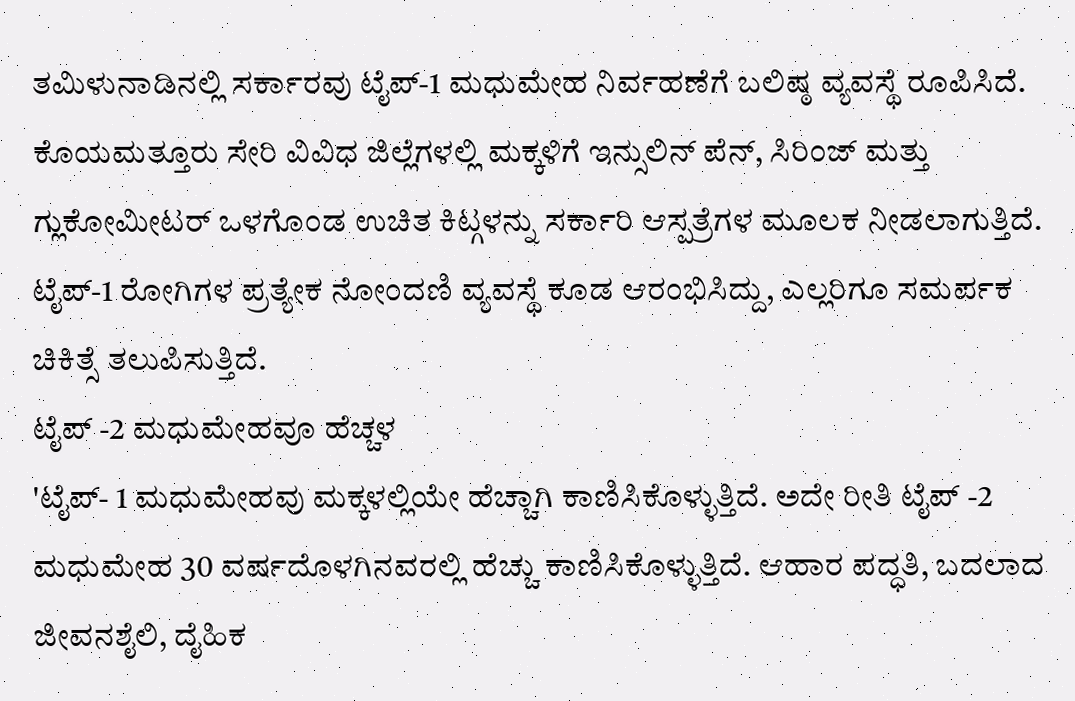ತಮಿಳುನಾಡಿನಲ್ಲಿ ಸರ್ಕಾರವು ಟೈಪ್-1 ಮಧುಮೇಹ ನಿರ್ವಹಣೆಗೆ ಬಲಿಷ್ಠ ವ್ಯವಸ್ಥೆ ರೂಪಿಸಿದೆ. ಕೊಯಮತ್ತೂರು ಸೇರಿ ವಿವಿಧ ಜಿಲ್ಲೆಗಳಲ್ಲಿ ಮಕ್ಕಳಿಗೆ ಇನ್ಸುಲಿನ್ ಪೆನ್, ಸಿರಿಂಜ್ ಮತ್ತು ಗ್ಲುಕೋಮೀಟರ್ ಒಳಗೊಂಡ ಉಚಿತ ಕಿಟ್ಗಳನ್ನು ಸರ್ಕಾರಿ ಆಸ್ಪತ್ರೆಗಳ ಮೂಲಕ ನೀಡಲಾಗುತ್ತಿದೆ. ಟೈಪ್-1 ರೋಗಿಗಳ ಪ್ರತ್ಯೇಕ ನೋಂದಣಿ ವ್ಯವಸ್ಥೆ ಕೂಡ ಆರಂಭಿಸಿದ್ದು, ಎಲ್ಲರಿಗೂ ಸಮರ್ಪಕ ಚಿಕಿತ್ಸೆ ತಲುಪಿಸುತ್ತಿದೆ.
ಟೈಪ್ -2 ಮಧುಮೇಹವೂ ಹೆಚ್ಚಳ
'ಟೈಪ್- 1 ಮಧುಮೇಹವು ಮಕ್ಕಳಲ್ಲಿಯೇ ಹೆಚ್ಚಾಗಿ ಕಾಣಿಸಿಕೊಳ್ಳುತ್ತಿದೆ. ಅದೇ ರೀತಿ ಟೈಪ್ -2 ಮಧುಮೇಹ 30 ವರ್ಷದೊಳಗಿನವರಲ್ಲಿ ಹೆಚ್ಚು ಕಾಣಿಸಿಕೊಳ್ಳುತ್ತಿದೆ. ಆಹಾರ ಪದ್ಧತಿ, ಬದಲಾದ ಜೀವನಶೈಲಿ, ದೈಹಿಕ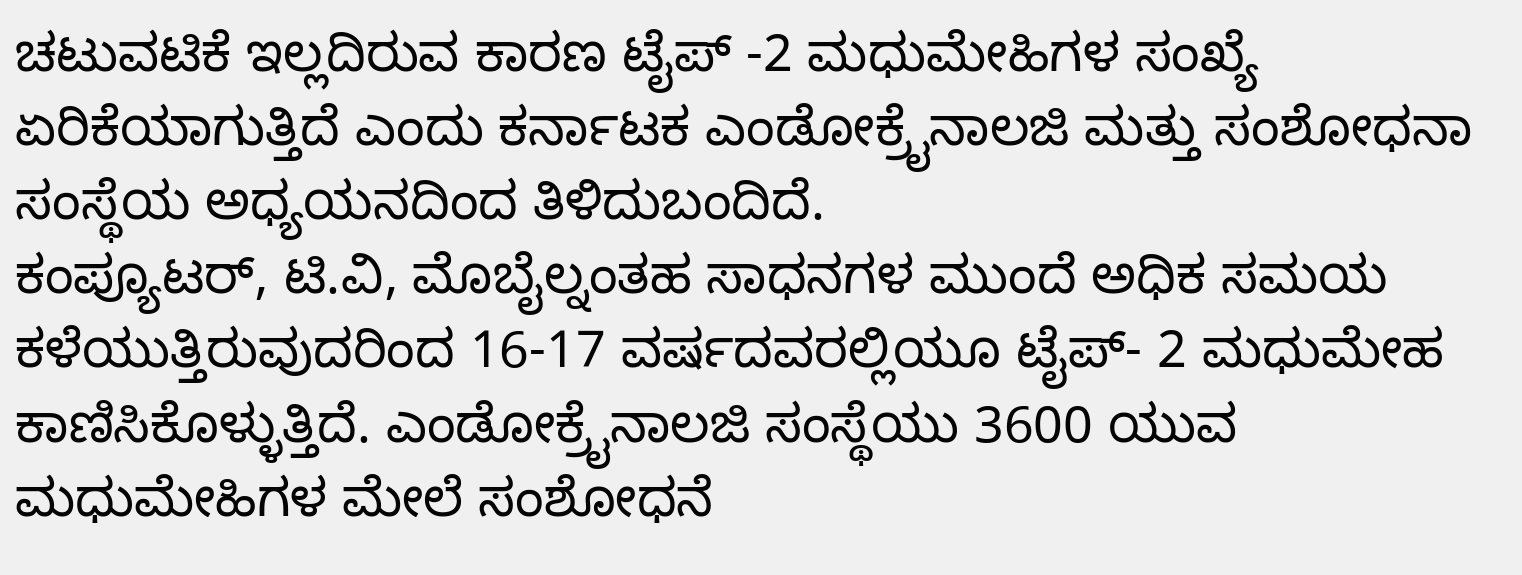ಚಟುವಟಿಕೆ ಇಲ್ಲದಿರುವ ಕಾರಣ ಟೈಪ್ -2 ಮಧುಮೇಹಿಗಳ ಸಂಖ್ಯೆ ಏರಿಕೆಯಾಗುತ್ತಿದೆ ಎಂದು ಕರ್ನಾಟಕ ಎಂಡೋಕ್ರೈನಾಲಜಿ ಮತ್ತು ಸಂಶೋಧನಾ ಸಂಸ್ಥೆಯ ಅಧ್ಯಯನದಿಂದ ತಿಳಿದುಬಂದಿದೆ.
ಕಂಪ್ಯೂಟರ್, ಟಿ.ವಿ, ಮೊಬೈಲ್ನಂತಹ ಸಾಧನಗಳ ಮುಂದೆ ಅಧಿಕ ಸಮಯ ಕಳೆಯುತ್ತಿರುವುದರಿಂದ 16-17 ವರ್ಷದವರಲ್ಲಿಯೂ ಟೈಪ್- 2 ಮಧುಮೇಹ ಕಾಣಿಸಿಕೊಳ್ಳುತ್ತಿದೆ. ಎಂಡೋಕ್ರೈನಾಲಜಿ ಸಂಸ್ಥೆಯು 3600 ಯುವ ಮಧುಮೇಹಿಗಳ ಮೇಲೆ ಸಂಶೋಧನೆ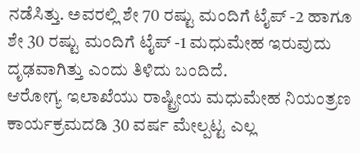ನಡೆಸಿತ್ತು. ಅವರಲ್ಲಿ ಶೇ 70 ರಷ್ಟು ಮಂದಿಗೆ ಟೈಪ್ -2 ಹಾಗೂ ಶೇ 30 ರಷ್ಟು ಮಂದಿಗೆ ಟೈಪ್ -1 ಮಧುಮೇಹ ಇರುವುದು ದೃಢವಾಗಿತ್ತು ಎಂದು ತಿಳಿದು ಬಂದಿದೆ.
ಆರೋಗ್ಯ ಇಲಾಖೆಯು ರಾಷ್ಟ್ರೀಯ ಮಧುಮೇಹ ನಿಯಂತ್ರಣ ಕಾರ್ಯಕ್ರಮದಡಿ 30 ವರ್ಷ ಮೇಲ್ಪಟ್ಟ ಎಲ್ಲ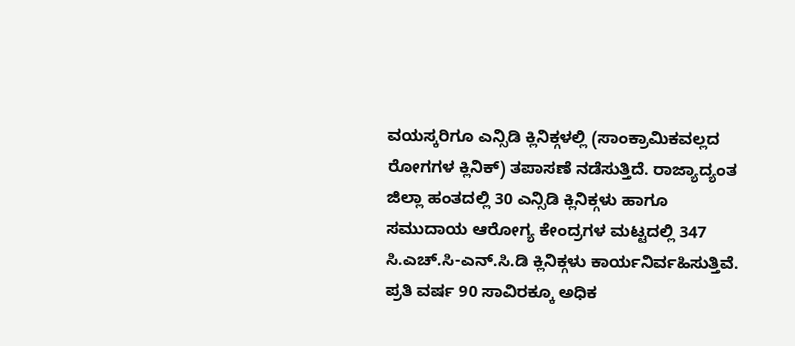ವಯಸ್ಕರಿಗೂ ಎನ್ಸಿಡಿ ಕ್ಲಿನಿಕ್ಗಳಲ್ಲಿ (ಸಾಂಕ್ರಾಮಿಕವಲ್ಲದ ರೋಗಗಳ ಕ್ಲಿನಿಕ್) ತಪಾಸಣೆ ನಡೆಸುತ್ತಿದೆ. ರಾಜ್ಯಾದ್ಯಂತ ಜಿಲ್ಲಾ ಹಂತದಲ್ಲಿ 30 ಎನ್ಸಿಡಿ ಕ್ಲಿನಿಕ್ಗಳು ಹಾಗೂ ಸಮುದಾಯ ಆರೋಗ್ಯ ಕೇಂದ್ರಗಳ ಮಟ್ಟದಲ್ಲಿ 347 ಸಿ.ಎಚ್.ಸಿ-ಎನ್.ಸಿ.ಡಿ ಕ್ಲಿನಿಕ್ಗಳು ಕಾರ್ಯನಿರ್ವಹಿಸುತ್ತಿವೆ. ಪ್ರತಿ ವರ್ಷ 90 ಸಾವಿರಕ್ಕೂ ಅಧಿಕ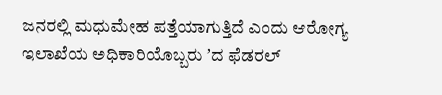ಜನರಲ್ಲಿ ಮಧುಮೇಹ ಪತ್ತೆಯಾಗುತ್ತಿದೆ ಎಂದು ಆರೋಗ್ಯ ಇಲಾಖೆಯ ಅಧಿಕಾರಿಯೊಬ್ಬರು ʼದ ಫೆಡರಲ್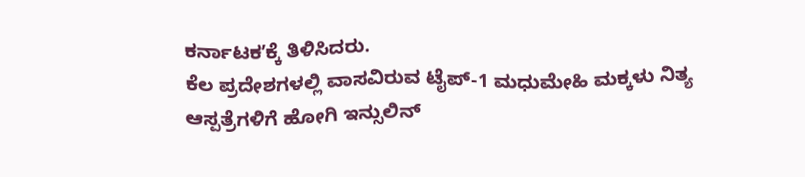ಕರ್ನಾಟಕʼಕ್ಕೆ ತಿಳಿಸಿದರು.
ಕೆಲ ಪ್ರದೇಶಗಳಲ್ಲಿ ವಾಸವಿರುವ ಟೈಪ್-1 ಮಧುಮೇಹಿ ಮಕ್ಕಳು ನಿತ್ಯ ಆಸ್ಪತ್ರೆಗಳಿಗೆ ಹೋಗಿ ಇನ್ಸುಲಿನ್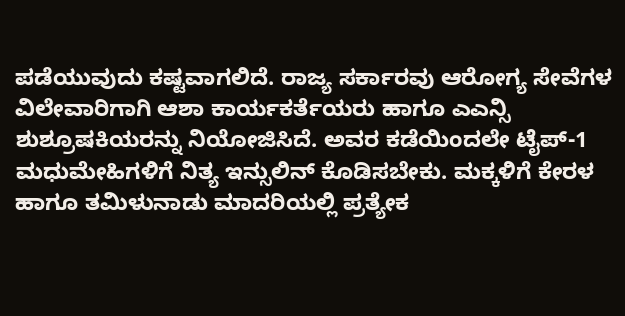ಪಡೆಯುವುದು ಕಷ್ಟವಾಗಲಿದೆ. ರಾಜ್ಯ ಸರ್ಕಾರವು ಆರೋಗ್ಯ ಸೇವೆಗಳ ವಿಲೇವಾರಿಗಾಗಿ ಆಶಾ ಕಾರ್ಯಕರ್ತೆಯರು ಹಾಗೂ ಎಎನ್ಸಿ ಶುಶ್ರೂಷಕಿಯರನ್ನು ನಿಯೋಜಿಸಿದೆ. ಅವರ ಕಡೆಯಿಂದಲೇ ಟೈಪ್-1 ಮಧುಮೇಹಿಗಳಿಗೆ ನಿತ್ಯ ಇನ್ಸುಲಿನ್ ಕೊಡಿಸಬೇಕು. ಮಕ್ಕಳಿಗೆ ಕೇರಳ ಹಾಗೂ ತಮಿಳುನಾಡು ಮಾದರಿಯಲ್ಲಿ ಪ್ರತ್ಯೇಕ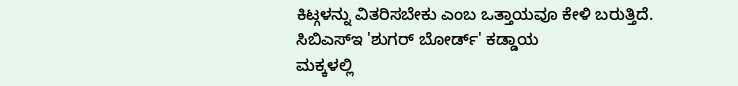ಕಿಟ್ಗಳನ್ನು ವಿತರಿಸಬೇಕು ಎಂಬ ಒತ್ತಾಯವೂ ಕೇಳಿ ಬರುತ್ತಿದೆ.
ಸಿಬಿಎಸ್ಇ 'ಶುಗರ್ ಬೋರ್ಡ್' ಕಡ್ಡಾಯ
ಮಕ್ಕಳಲ್ಲಿ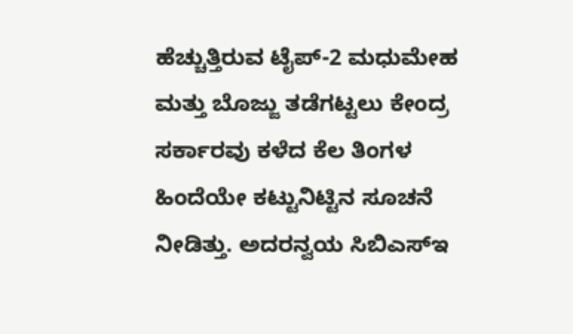ಹೆಚ್ಚುತ್ತಿರುವ ಟೈಪ್-2 ಮಧುಮೇಹ ಮತ್ತು ಬೊಜ್ಜು ತಡೆಗಟ್ಟಲು ಕೇಂದ್ರ ಸರ್ಕಾರವು ಕಳೆದ ಕೆಲ ತಿಂಗಳ ಹಿಂದೆಯೇ ಕಟ್ಟುನಿಟ್ಟಿನ ಸೂಚನೆ ನೀಡಿತ್ತು. ಅದರನ್ವಯ ಸಿಬಿಎಸ್ಇ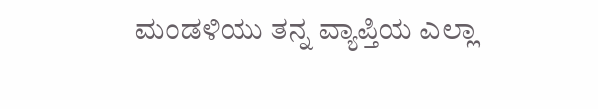ಮಂಡಳಿಯು ತನ್ನ ವ್ಯಾಪ್ತಿಯ ಎಲ್ಲಾ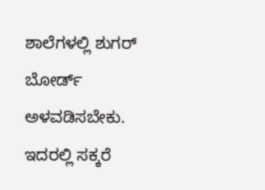ಶಾಲೆಗಳಲ್ಲಿ ಶುಗರ್ ಬೋರ್ಡ್ ಅಳವಡಿಸಬೇಕು. ಇದರಲ್ಲಿ ಸಕ್ಕರೆ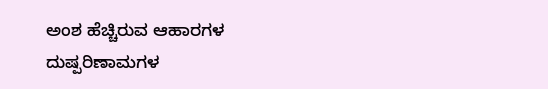ಅಂಶ ಹೆಚ್ಚಿರುವ ಆಹಾರಗಳ ದುಷ್ಪರಿಣಾಮಗಳ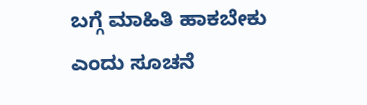ಬಗ್ಗೆ ಮಾಹಿತಿ ಹಾಕಬೇಕು ಎಂದು ಸೂಚನೆ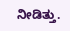ನೀಡಿತ್ತು.